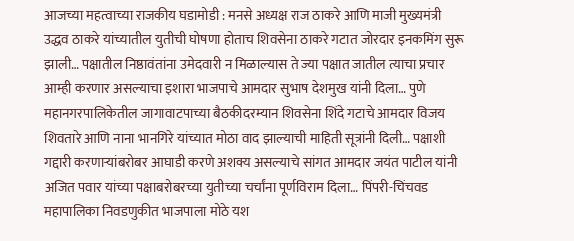आजच्या महत्वाच्या राजकीय घडामोडी : मनसे अध्यक्ष राज ठाकरे आणि माजी मुख्यमंत्री उद्धव ठाकरे यांच्यातील युतीची घोषणा होताच शिवसेना ठाकरे गटात जोरदार इनकमिंग सुरू झाली… पक्षातील निष्ठावंतांना उमेदवारी न मिळाल्यास ते ज्या पक्षात जातील त्याचा प्रचार आम्ही करणार असल्याचा इशारा भाजपाचे आमदार सुभाष देशमुख यांनी दिला… पुणे महानगरपालिकेतील जागावाटपाच्या बैठकीदरम्यान शिवसेना शिंदे गटाचे आमदार विजय शिवतारे आणि नाना भानगिरे यांच्यात मोठा वाद झाल्याची माहिती सूत्रांनी दिली… पक्षाशी गद्दारी करणाऱ्यांबरोबर आघाडी करणे अशक्य असल्याचे सांगत आमदार जयंत पाटील यांनी अजित पवार यांच्या पक्षाबरोबरच्या युतीच्या चर्चांना पूर्णविराम दिला… पिंपरी-चिंचवड महापालिका निवडणुकीत भाजपाला मोठे यश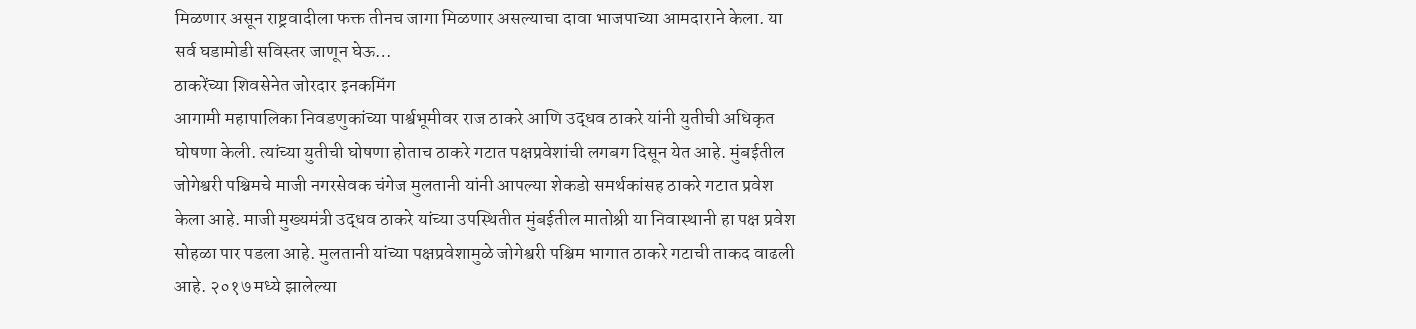मिळणार असून राष्ट्रवादीला फक्त तीनच जागा मिळणार असल्याचा दावा भाजपाच्या आमदाराने केला. या सर्व घडामोडी सविस्तर जाणून घेऊ…
ठाकरेंच्या शिवसेनेत जोरदार इनकमिंग
आगामी महापालिका निवडणुकांच्या पार्श्वभूमीवर राज ठाकरे आणि उद्धव ठाकरे यांनी युतीची अधिकृत घोषणा केली. त्यांच्या युतीची घोषणा होताच ठाकरे गटात पक्षप्रवेशांची लगबग दिसून येत आहे. मुंबईतील जोगेश्वरी पश्चिमचे माजी नगरसेवक चंगेज मुलतानी यांनी आपल्या शेकडो समर्थकांसह ठाकरे गटात प्रवेश केला आहे. माजी मुख्यमंत्री उद्धव ठाकरे यांच्या उपस्थितीत मुंबईतील मातोश्री या निवास्थानी हा पक्ष प्रवेश सोहळा पार पडला आहे. मुलतानी यांच्या पक्षप्रवेशामुळे जोगेश्वरी पश्चिम भागात ठाकरे गटाची ताकद वाढली आहे. २०१७ मध्ये झालेल्या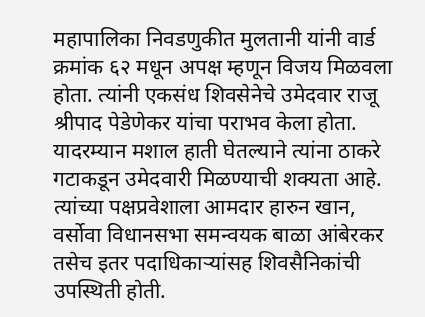महापालिका निवडणुकीत मुलतानी यांनी वार्ड क्रमांक ६२ मधून अपक्ष म्हणून विजय मिळवला होता. त्यांनी एकसंध शिवसेनेचे उमेदवार राजू श्रीपाद पेडेणेकर यांचा पराभव केला होता. यादरम्यान मशाल हाती घेतल्याने त्यांना ठाकरे गटाकडून उमेदवारी मिळण्याची शक्यता आहे. त्यांच्या पक्षप्रवेशाला आमदार हारुन खान, वर्सोवा विधानसभा समन्वयक बाळा आंबेरकर तसेच इतर पदाधिकाऱ्यांसह शिवसैनिकांची उपस्थिती होती.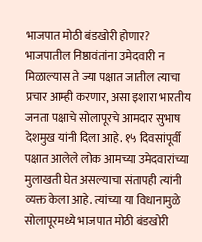भाजपात मोठी बंडखोरी होणार?
भाजपातील निष्ठावंतांना उमेदवारी न मिळाल्यास ते ज्या पक्षात जातील त्याचा प्रचार आम्ही करणार, असा इशारा भारतीय जनता पक्षाचे सोलापूरचे आमदार सुभाष देशमुख यांनी दिला आहे. १५ दिवसांपूर्वी पक्षात आलेले लोक आमच्या उमेदवारांच्या मुलाखती घेत असल्याचा संतापही त्यांनी व्यक्त केला आहे. त्यांच्या या विधानामुळे सोलापूरमध्ये भाजपात मोठी बंडखोरी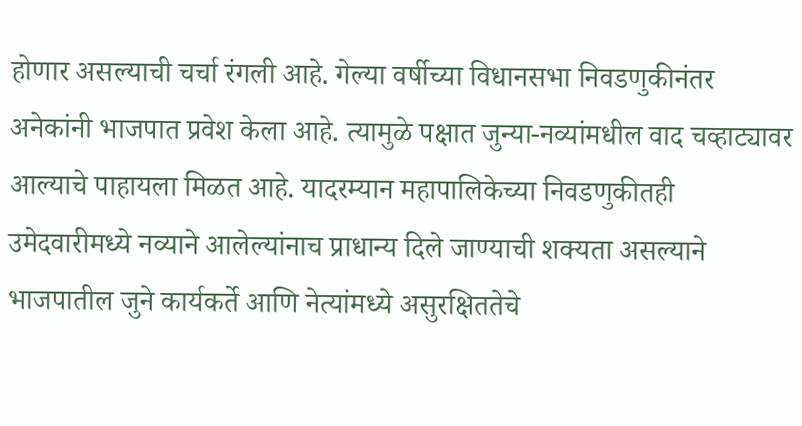होणार असल्याची चर्चा रंगली आहे. गेल्या वर्षीच्या विधानसभा निवडणुकीनंतर अनेकांनी भाजपात प्रवेश केला आहे. त्यामुळे पक्षात जुन्या-नव्यांमधील वाद चव्हाट्यावर आल्याचे पाहायला मिळत आहे. यादरम्यान महापालिकेच्या निवडणुकीतही उमेदवारीमध्ये नव्याने आलेल्यांनाच प्राधान्य दिले जाण्याची शक्यता असल्याने भाजपातील जुने कार्यकर्ते आणि नेत्यांमध्ये असुरक्षिततेचे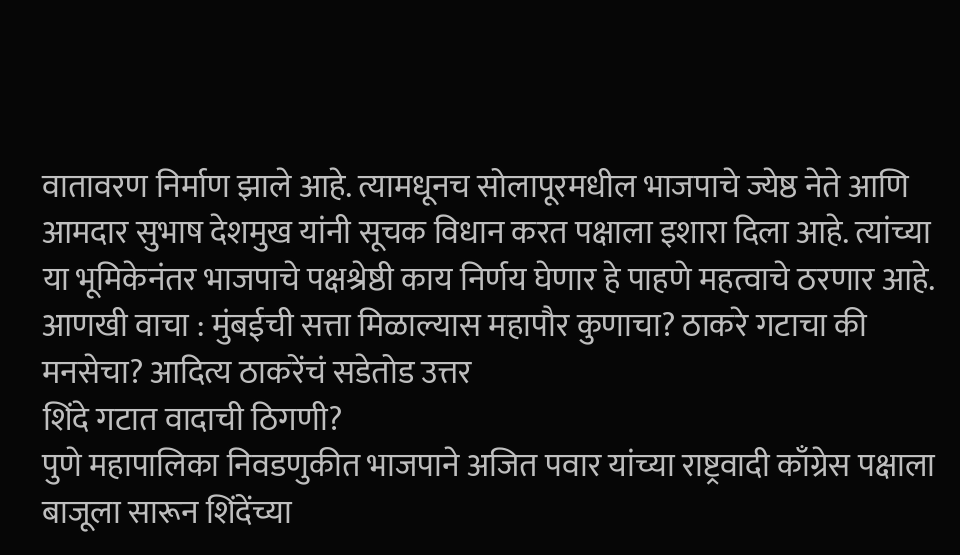वातावरण निर्माण झाले आहे. त्यामधूनच सोलापूरमधील भाजपाचे ज्येष्ठ नेते आणि आमदार सुभाष देशमुख यांनी सूचक विधान करत पक्षाला इशारा दिला आहे. त्यांच्या या भूमिकेनंतर भाजपाचे पक्षश्रेष्ठी काय निर्णय घेणार हे पाहणे महत्वाचे ठरणार आहे.
आणखी वाचा : मुंबईची सत्ता मिळाल्यास महापौर कुणाचा? ठाकरे गटाचा की मनसेचा? आदित्य ठाकरेंचं सडेतोड उत्तर
शिंदे गटात वादाची ठिगणी?
पुणे महापालिका निवडणुकीत भाजपाने अजित पवार यांच्या राष्ट्रवादी काँग्रेस पक्षाला बाजूला सारून शिंदेंच्या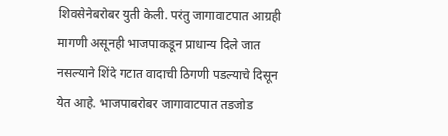शिवसेनेबरोबर युती केली. परंतु जागावाटपात आग्रही मागणी असूनही भाजपाकडून प्राधान्य दिले जात नसल्याने शिंदे गटात वादाची ठिगणी पडल्याचे दिसून येत आहे. भाजपाबरोबर जागावाटपात तडजोड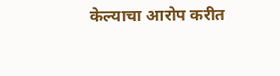केल्याचा आरोप करीत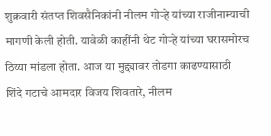शुक्रवारी संतप्त शिवसैनिकांनी नीलम गोऱ्हे यांच्या राजीनाम्याची मागणी केली होती. यावेळी काहींनी थेट गोऱ्हे यांच्या घरासमोरच ठिय्या मांडला होता. आज या मुद्द्यावर तोडगा काढण्यासाठी शिंदे गटाचे आमदार विजय शिवतारे, नीलम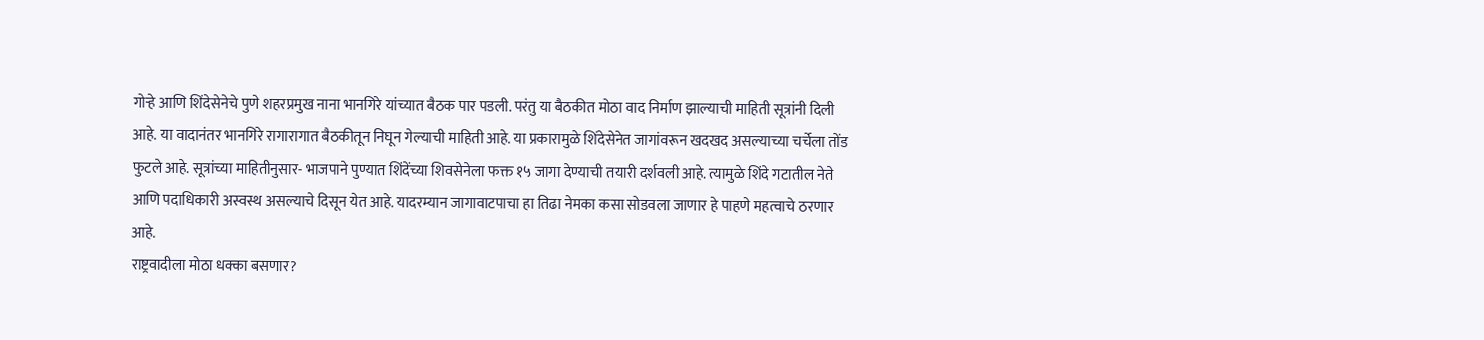गोऱ्हे आणि शिंदेसेनेचे पुणे शहरप्रमुख नाना भानगिरे यांच्यात बैठक पार पडली. परंतु या बैठकीत मोठा वाद निर्माण झाल्याची माहिती सूत्रांनी दिली आहे. या वादानंतर भानगिरे रागारागात बैठकीतून निघून गेल्याची माहिती आहे. या प्रकारामुळे शिंदेसेनेत जागांवरून खदखद असल्याच्या चर्चेला तोंड फुटले आहे. सूत्रांच्या माहितीनुसार- भाजपाने पुण्यात शिंदेंच्या शिवसेनेला फक्त १५ जागा देण्याची तयारी दर्शवली आहे. त्यामुळे शिंदे गटातील नेते आणि पदाधिकारी अस्वस्थ असल्याचे दिसून येत आहे. यादरम्यान जागावाटपाचा हा तिढा नेमका कसा सोडवला जाणार हे पाहणे महत्वाचे ठरणार आहे.
राष्ट्रवादीला मोठा धक्का बसणार?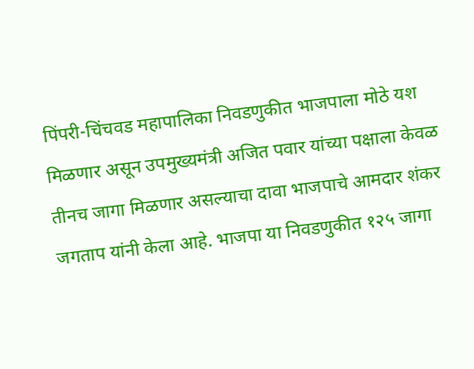पिंपरी-चिंचवड महापालिका निवडणुकीत भाजपाला मोठे यश मिळणार असून उपमुख्यमंत्री अजित पवार यांच्या पक्षाला केवळ तीनच जागा मिळणार असल्याचा दावा भाजपाचे आमदार शंकर जगताप यांनी केला आहे. भाजपा या निवडणुकीत १२५ जागा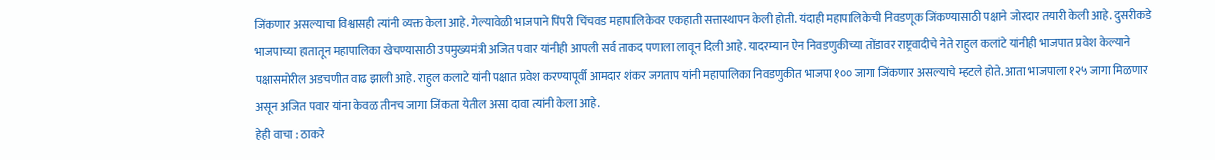जिंकणार असल्याचा विश्वासही त्यांनी व्यक्त केला आहे. गेल्यावेळी भाजपाने पिंपरी चिंचवड महापालिकेवर एकहाती सत्तास्थापन केली होती. यंदाही महापालिकेची निवडणूक जिंकण्यासाठी पक्षाने जोरदार तयारी केली आहे. दुसरीकडे भाजपाच्या हातातून महापालिका खेचण्यासाठी उपमुख्यमंत्री अजित पवार यांनीही आपली सर्व ताकद पणाला लावून दिली आहे. यादरम्यान ऐन निवडणुकीच्या तोंडावर राष्ट्रवादीचे नेते राहुल कलांटे यांनीही भाजपात प्रवेश केल्याने पक्षासमोरील अडचणीत वाढ झाली आहे. राहुल कलाटे यांनी पक्षात प्रवेश करण्यापूर्वी आमदार शंकर जगताप यांनी महापालिका निवडणुकीत भाजपा १०० जागा जिंकणार असल्याचे म्हटले होते. आता भाजपाला १२५ जागा मिळणार असून अजित पवार यांना केवळ तीनच जागा जिंकता येतील असा दावा त्यांनी केला आहे.
हेही वाचा : ठाकरे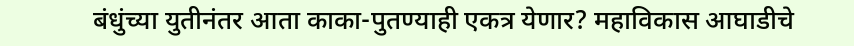बंधुंच्या युतीनंतर आता काका-पुतण्याही एकत्र येणार? महाविकास आघाडीचे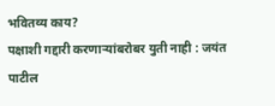भवितव्य काय?
पक्षाशी गद्दारी करणाऱ्यांबरोबर युती नाही : जयंत पाटील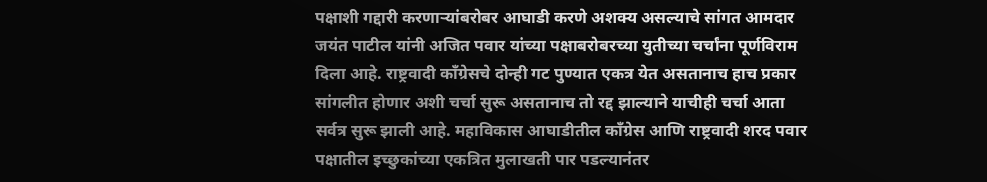पक्षाशी गद्दारी करणाऱ्यांबरोबर आघाडी करणे अशक्य असल्याचे सांगत आमदार जयंत पाटील यांनी अजित पवार यांच्या पक्षाबरोबरच्या युतीच्या चर्चांना पूर्णविराम दिला आहे. राष्ट्रवादी काँग्रेसचे दोन्ही गट पुण्यात एकत्र येत असतानाच हाच प्रकार सांगलीत होणार अशी चर्चा सुरू असतानाच तो रद्द झाल्याने याचीही चर्चा आता सर्वत्र सुरू झाली आहे. महाविकास आघाडीतील काँग्रेस आणि राष्ट्रवादी शरद पवार पक्षातील इच्छुकांच्या एकत्रित मुलाखती पार पडल्यानंतर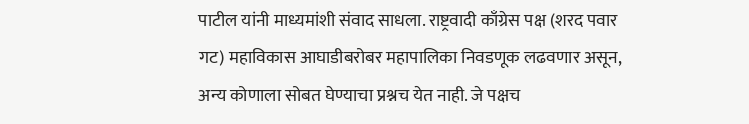पाटील यांनी माध्यमांशी संवाद साधला. राष्ट्रवादी काँग्रेस पक्ष (शरद पवार गट) महाविकास आघाडीबरोबर महापालिका निवडणूक लढवणार असून, अन्य कोणाला सोबत घेण्याचा प्रश्नच येत नाही. जे पक्षच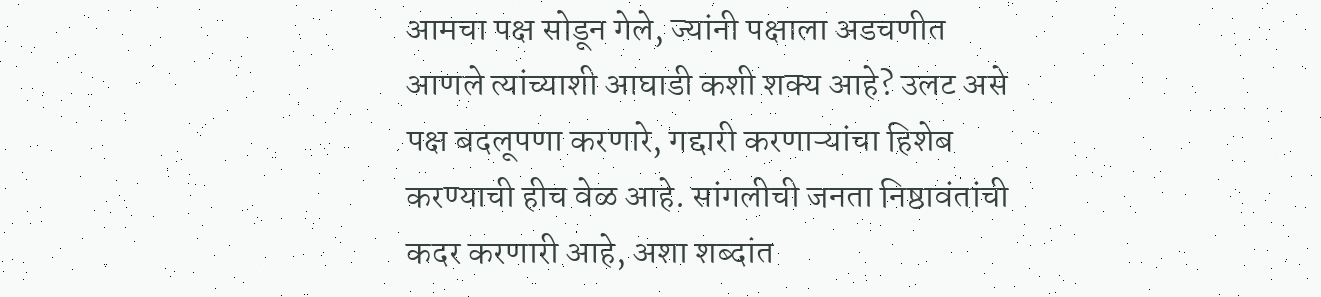आमचा पक्ष सोडून गेले, ज्यांनी पक्षाला अडचणीत आणले त्यांच्याशी आघाडी कशी शक्य आहे? उलट असे पक्ष बदलूपणा करणारे, गद्दारी करणाऱ्यांचा हिशेब करण्याची हीच वेळ आहे. सांगलीची जनता निष्ठावंतांची कदर करणारी आहे, अशा शब्दांत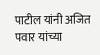पाटील यांनी अजित पवार यांच्या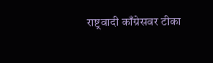राष्ट्रवादी काँग्रेसवर टीका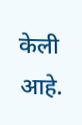केली आहे.